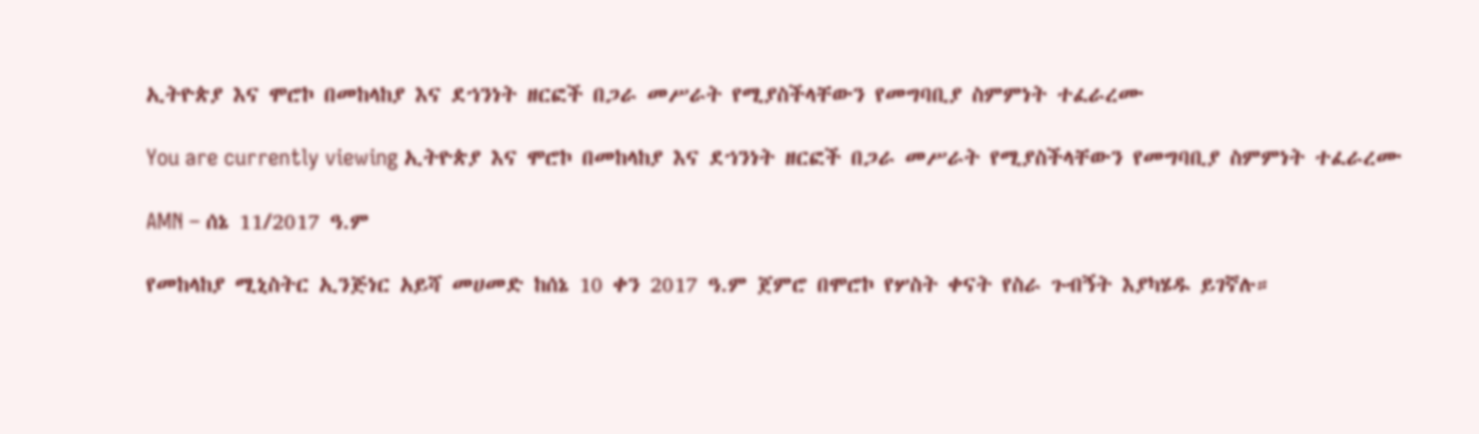ኢትዮጵያ እና ሞሮኮ በመከላከያ እና ደኀንነት ዘርፎች በጋራ መሥራት የሚያስችላቸውን የመግባቢያ ስምምነት ተፈራረሙ

You are currently viewing ኢትዮጵያ እና ሞሮኮ በመከላከያ እና ደኀንነት ዘርፎች በጋራ መሥራት የሚያስችላቸውን የመግባቢያ ስምምነት ተፈራረሙ

AMN – ሰኔ 11/2017 ዓ.ም

የመከላከያ ሚኒስትር ኢንጅነር አይሻ መሀመድ ከሰኔ 10 ቀን 2017 ዓ.ም ጀምሮ በሞሮኮ የሦስት ቀናት የስራ ጉብኝት እያካሄዱ ይገኛሉ።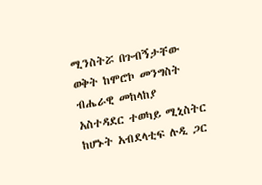ሚንስትሯ በጉብኝታቸው ወቅት ከሞሮኮ መንግስት ብሔራዊ መከላከያ አስተዳደር ተወካይ ሚኒስትር ከሆኑት አብደላቲፍ ሉዲ ጋር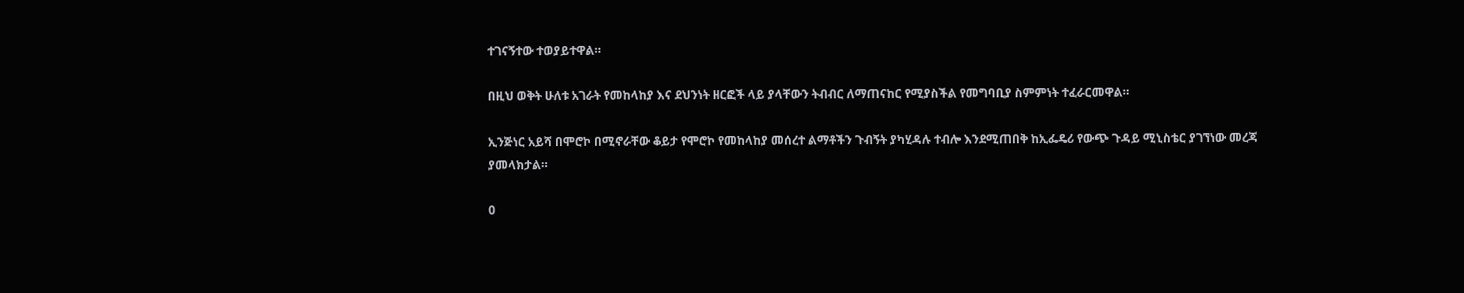ተገናኝተው ተወያይተዋል።

በዚህ ወቅት ሁለቱ አገራት የመከላከያ እና ደህንነት ዘርፎች ላይ ያላቸውን ትብብር ለማጠናከር የሚያስችል የመግባቢያ ስምምነት ተፈራርመዋል።

ኢንጅነር አይሻ በሞሮኮ በሚኖራቸው ቆይታ የሞሮኮ የመከላከያ መሰረተ ልማቶችን ጉብኝት ያካሂዳሉ ተብሎ እንደሚጠበቅ ከኢፌዴሪ የውጭ ጉዳይ ሚኒስቴር ያገኘነው መረጃ ያመላክታል።

0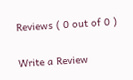Reviews ( 0 out of 0 )

Write a Review